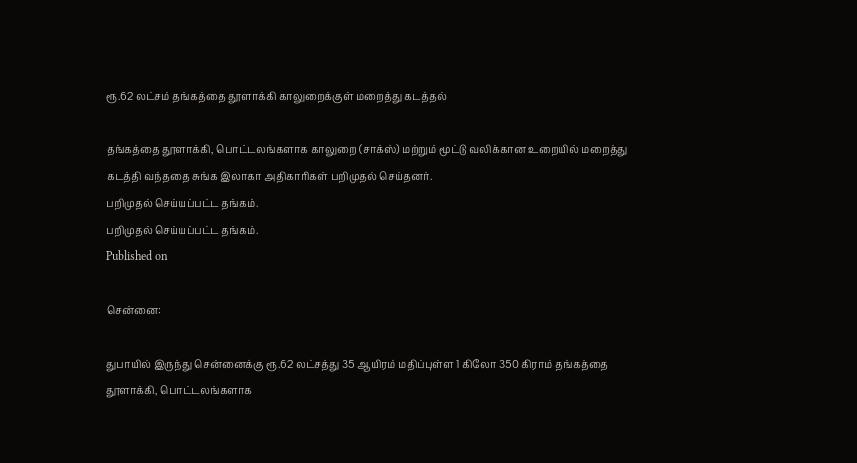ரூ.62 லட்சம் தங்கத்தை தூளாக்கி காலுறைக்குள் மறைத்து கடத்தல்

தங்கத்தை தூளாக்கி, பொட்டலங்களாக காலுறை (சாக்ஸ்) மற்றும் மூட்டு வலிக்கான உறையில் மறைத்து கடத்தி வந்ததை சுங்க இலாகா அதிகாரிகள் பறிமுதல் செய்தனர்.
பறிமுதல் செய்யப்பட்ட தங்கம்.
பறிமுதல் செய்யப்பட்ட தங்கம்.
Published on

சென்னை:

துபாயில் இருந்து சென்னைக்கு ரூ.62 லட்சத்து 35 ஆயிரம் மதிப்புள்ள 1 கிலோ 350 கிராம் தங்கத்தை தூளாக்கி, பொட்டலங்களாக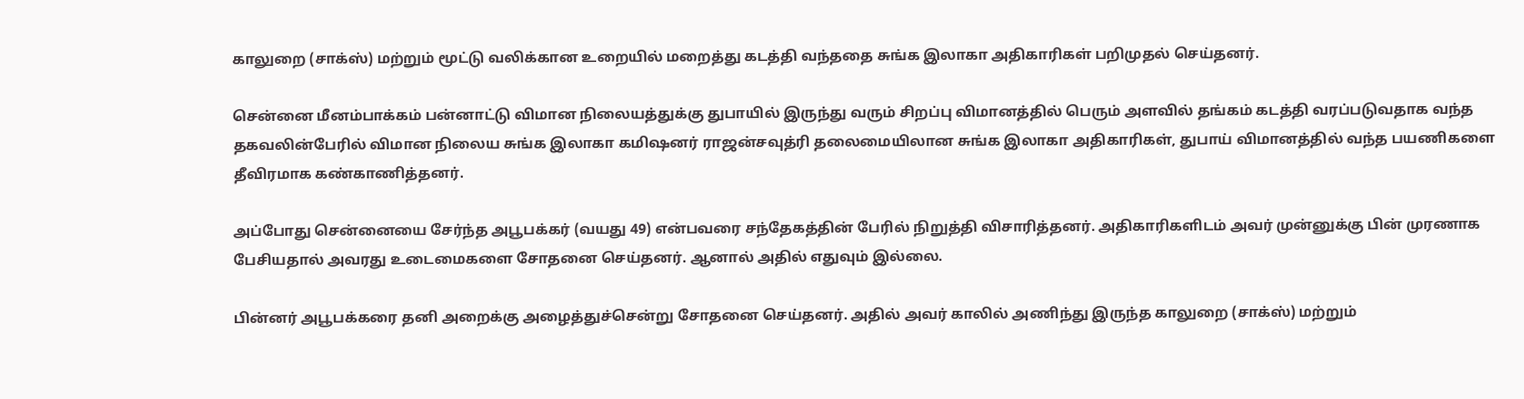காலுறை (சாக்ஸ்) மற்றும் மூட்டு வலிக்கான உறையில் மறைத்து கடத்தி வந்ததை சுங்க இலாகா அதிகாரிகள் பறிமுதல் செய்தனர்.

சென்னை மீனம்பாக்கம் பன்னாட்டு விமான நிலையத்துக்கு துபாயில் இருந்து வரும் சிறப்பு விமானத்தில் பெரும் அளவில் தங்கம் கடத்தி வரப்படுவதாக வந்த தகவலின்பேரில் விமான நிலைய சுங்க இலாகா கமிஷனர் ராஜன்சவுத்ரி தலைமையிலான சுங்க இலாகா அதிகாரிகள், துபாய் விமானத்தில் வந்த பயணிகளை தீவிரமாக கண்காணித்தனர்.

அப்போது சென்னையை சேர்ந்த அபூபக்கர் (வயது 49) என்பவரை சந்தேகத்தின் பேரில் நிறுத்தி விசாரித்தனர். அதிகாரிகளிடம் அவர் முன்னுக்கு பின் முரணாக பேசியதால் அவரது உடைமைகளை சோதனை செய்தனர். ஆனால் அதில் எதுவும் இல்லை.

பின்னர் அபூபக்கரை தனி அறைக்கு அழைத்துச்சென்று சோதனை செய்தனர். அதில் அவர் காலில் அணிந்து இருந்த காலுறை (சாக்ஸ்) மற்றும்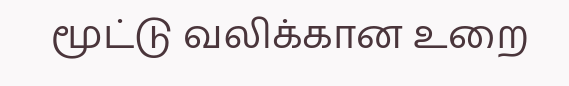மூட்டு வலிக்கான உறை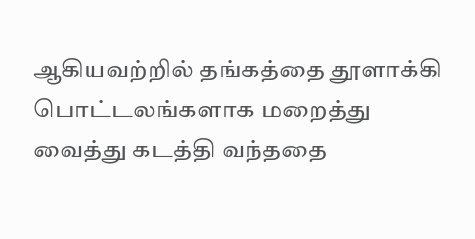ஆகியவற்றில் தங்கத்தை தூளாக்கி பொட்டலங்களாக மறைத்து வைத்து கடத்தி வந்ததை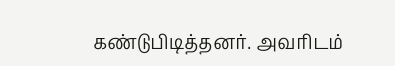கண்டுபிடித்தனர். அவரிடம்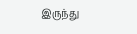இருந்து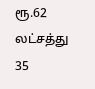ரூ.62 லட்சத்து 35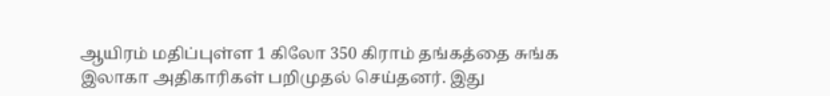ஆயிரம் மதிப்புள்ள 1 கிலோ 350 கிராம் தங்கத்தை சுங்க இலாகா அதிகாரிகள் பறிமுதல் செய்தனர். இது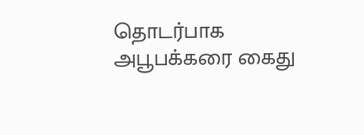தொடர்பாக அபூபக்கரை கைது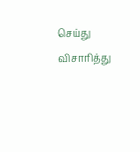செய்து விசாரித்து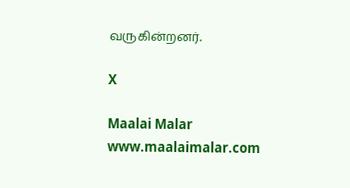வருகின்றனர்.

X

Maalai Malar
www.maalaimalar.com